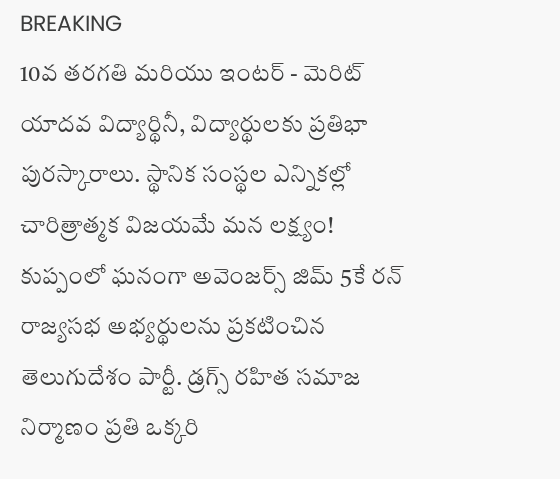BREAKING
10వ తరగతి మరియు ఇంటర్ - మెరిట్ యాదవ విద్యార్థినీ, విద్యార్థులకు ప్రతిభా పురస్కారాలు. స్థానిక సంస్థల ఎన్నికల్లో చారిత్రాత్మక విజయమే మన లక్ష్యం! కుప్పంలో ఘనంగా అవెంజర్స్ జిమ్ 5కే రన్ రాజ్యసభ అభ్యర్థులను ప్రకటించిన తెలుగుదేశం పార్టీ. డ్రగ్స్ రహిత సమాజ నిర్మాణం ప్రతి ఒక్కరి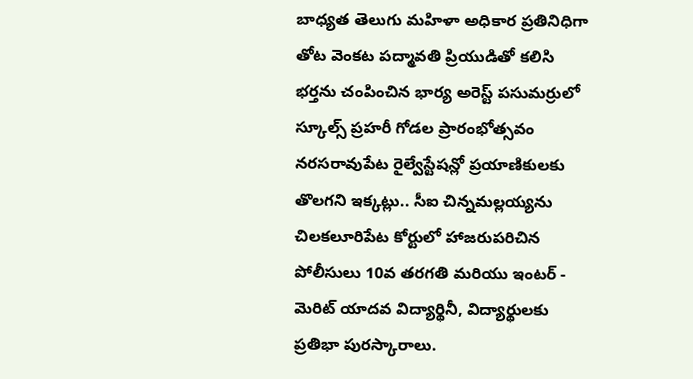బాధ్యత తెలుగు మహిళా అధికార ప్రతినిధిగా తోట వెంకట పద్మావతి ప్రియుడితో కలిసి భర్తను చంపించిన భార్య అరెస్ట్ పసుమర్రులో స్కూల్స్ ప్రహరీ గోడల ప్రారంభోత్సవం నరసరావుపేట రైల్వేస్టేషన్లో ప్రయాణికులకు తొలగని ఇక్కట్లు.. సీఐ చిన్నమల్లయ్యను చిలకలూరిపేట కోర్టులో హాజరుపరిచిన పోలీసులు 10వ తరగతి మరియు ఇంటర్ - మెరిట్ యాదవ విద్యార్థినీ, విద్యార్థులకు ప్రతిభా పురస్కారాలు.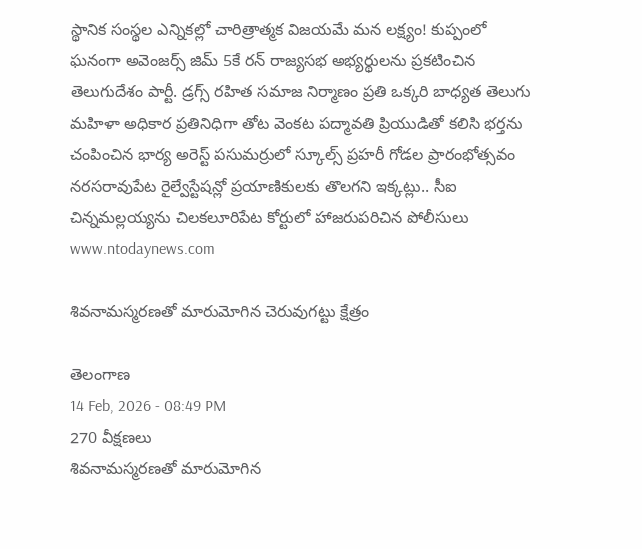స్థానిక సంస్థల ఎన్నికల్లో చారిత్రాత్మక విజయమే మన లక్ష్యం! కుప్పంలో ఘనంగా అవెంజర్స్ జిమ్ 5కే రన్ రాజ్యసభ అభ్యర్థులను ప్రకటించిన తెలుగుదేశం పార్టీ. డ్రగ్స్ రహిత సమాజ నిర్మాణం ప్రతి ఒక్కరి బాధ్యత తెలుగు మహిళా అధికార ప్రతినిధిగా తోట వెంకట పద్మావతి ప్రియుడితో కలిసి భర్తను చంపించిన భార్య అరెస్ట్ పసుమర్రులో స్కూల్స్ ప్రహరీ గోడల ప్రారంభోత్సవం నరసరావుపేట రైల్వేస్టేషన్లో ప్రయాణికులకు తొలగని ఇక్కట్లు.. సీఐ చిన్నమల్లయ్యను చిలకలూరిపేట కోర్టులో హాజరుపరిచిన పోలీసులు
www.ntodaynews.com

శివనామస్మరణతో మారుమోగిన చెరువుగట్టు క్షేత్రం

తెలంగాణ
14 Feb, 2026 - 08:49 PM
270 వీక్షణలు
శివనామస్మరణతో మారుమోగిన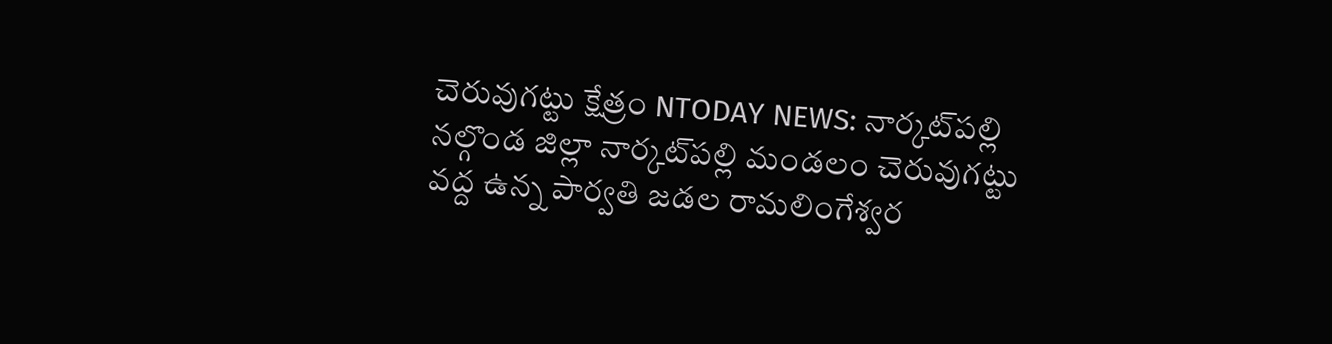చెరువుగట్టు క్షేత్రం NTODAY NEWS: నార్కట్‌పల్లి నల్గొండ జిల్లా నార్కట్‌పల్లి మండలం చెరువుగట్టు వద్ద ఉన్న పార్వతి జడల రామలింగేశ్వర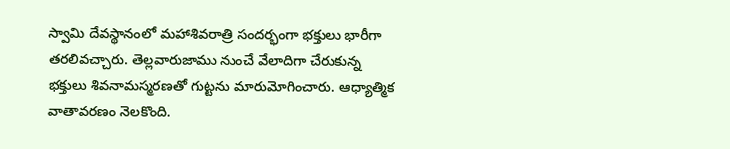స్వామి దేవస్థానంలో మహాశివరాత్రి సందర్భంగా భక్తులు భారీగా తరలివచ్చారు. తెల్లవారుజాము నుంచే వేలాదిగా చేరుకున్న భక్తులు శివనామస్మరణతో గుట్టను మారుమోగించారు. ఆధ్యాత్మిక వాతావరణం నెలకొంది.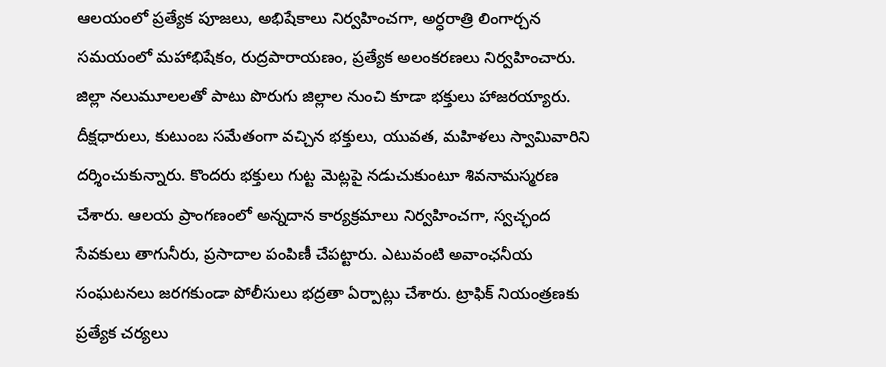ఆలయంలో ప్రత్యేక పూజలు, అభిషేకాలు నిర్వహించగా, అర్ధరాత్రి లింగార్చన సమయంలో మహాభిషేకం, రుద్రపారాయణం, ప్రత్యేక అలంకరణలు నిర్వహించారు. జిల్లా నలుమూలలతో పాటు పొరుగు జిల్లాల నుంచి కూడా భక్తులు హాజరయ్యారు. దీక్షధారులు, కుటుంబ సమేతంగా వచ్చిన భక్తులు, యువత, మహిళలు స్వామివారిని దర్శించుకున్నారు. కొందరు భక్తులు గుట్ట మెట్లపై నడుచుకుంటూ శివనామస్మరణ చేశారు. ఆలయ ప్రాంగణంలో అన్నదాన కార్యక్రమాలు నిర్వహించగా, స్వచ్ఛంద సేవకులు తాగునీరు, ప్రసాదాల పంపిణీ చేపట్టారు. ఎటువంటి అవాంఛనీయ సంఘటనలు జరగకుండా పోలీసులు భద్రతా ఏర్పాట్లు చేశారు. ట్రాఫిక్ నియంత్రణకు ప్రత్యేక చర్యలు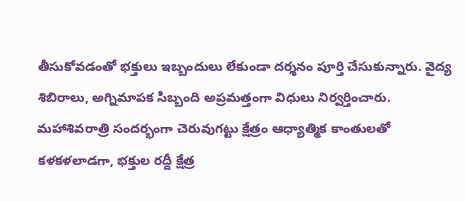తీసుకోవడంతో భక్తులు ఇబ్బందులు లేకుండా దర్శనం పూర్తి చేసుకున్నారు. వైద్య శిబిరాలు, అగ్నిమాపక సిబ్బంది అప్రమత్తంగా విధులు నిర్వర్తించారు. మహాశివరాత్రి సందర్భంగా చెరువుగట్టు క్షేత్రం ఆధ్యాత్మిక కాంతులతో కళకళలాడగా, భక్తుల రద్దీ క్షేత్ర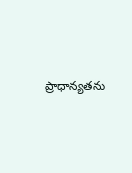ప్రాధాన్యతను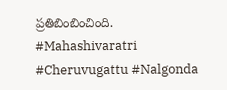ప్రతిబింబించింది. #Mahashivaratri #Cheruvugattu #Nalgonda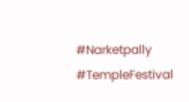#Narketpally #TempleFestival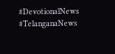#DevotionalNews #TelanganaNews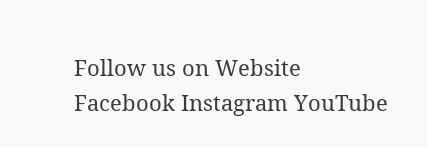Follow us on Website Facebook Instagram YouTube